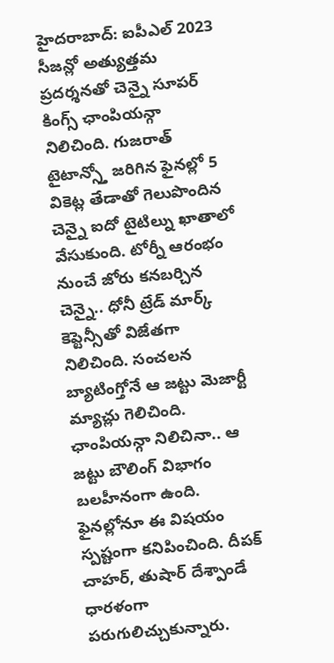హైదరాబాద్: ఐపీఎల్ 2023 సీజన్లో అత్యుత్తమ ప్రదర్శనతో చెన్నై సూపర్ కింగ్స్ ఛాంపియన్గా నిలిచింది. గుజరాత్ టైటాన్స్తో జరిగిన ఫైనల్లో 5 వికెట్ల తేడాతో గెలుపొందిన చెన్నై ఐదో టైటిల్ను ఖాతాలో వేసుకుంది. టోర్నీ ఆరంభం నుంచే జోరు కనబర్చిన చెన్నై.. ధోనీ ట్రేడ్ మార్క్ కెప్టెన్సీతో విజేతగా నిలిచింది. సంచలన బ్యాటింగ్తోనే ఆ జట్టు మెజార్టీ మ్యాచ్లు గెలిచింది.
ఛాంపియన్గా నిలిచినా.. ఆ జట్టు బౌలింగ్ విభాగం బలహీనంగా ఉంది. ఫైనల్లోనూ ఈ విషయం స్పష్టంగా కనిపించింది. దీపక్ చాహర్, తుషార్ దేశ్పాండే ధారళంగా పరుగులిచ్చుకున్నారు.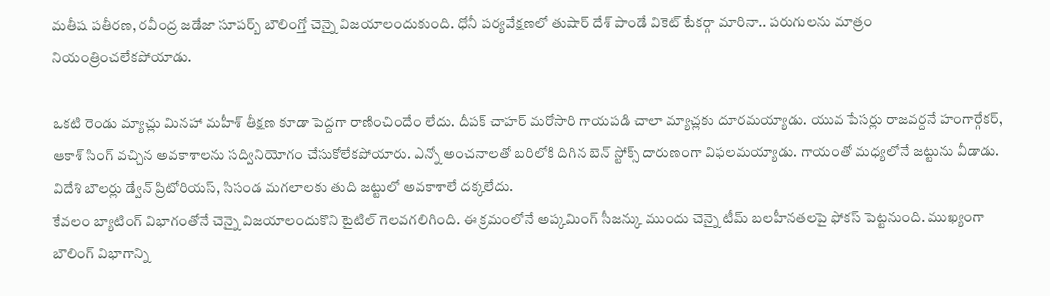మతీష పతీరణ, రవీంద్ర జడేజా సూపర్బ్ బౌలింగ్తో చెన్నై విజయాలందుకుంది. ధోనీ పర్యవేక్షణలో తుషార్ దేశ్ పాండే వికెట్ టేకర్గా మారినా.. పరుగులను మాత్రం నియంత్రించలేకపోయాడు.

ఒకటి రెండు మ్యాచ్లు మినహా మహీశ్ తీక్షణ కూడా పెద్దగా రాణించిందేం లేదు. దీపక్ చాహర్ మరోసారి గాయపడి చాలా మ్యాచ్లకు దూరమయ్యాడు. యువ పేసర్లు రాజవర్దనే హంగార్గేకర్, ఆకాశ్ సింగ్ వచ్చిన అవకాశాలను సద్వినియోగం చేసుకోలేకపోయారు. ఎన్నో అంచనాలతో బరిలోకి దిగిన బెన్ స్టోక్స్ దారుణంగా విఫలమయ్యాడు. గాయంతో మధ్యలోనే జట్టును వీడాడు. విదేశి బౌలర్లు డ్వేన్ ప్రిటోరియస్, సిసండ మగలాలకు తుది జట్టులో అవకాశాలే దక్కలేదు.
కేవలం బ్యాటింగ్ విభాగంతోనే చెన్నై విజయాలందుకొని టైటిల్ గెలవగలిగింది. ఈ క్రమంలోనే అప్కమింగ్ సీజన్కు ముందు చెన్నై టీమ్ బలహీనతలపై ఫోకస్ పెట్టనుంది. ముఖ్యంగా బౌలింగ్ విభాగాన్ని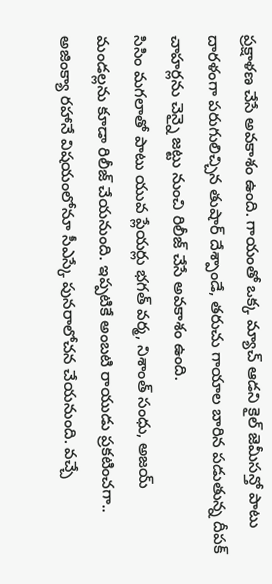ప్రక్షాళణ చేసే అవకాశం ఉంది. గాయంతో ఒక్క మ్యాచ్ ఆడని కైల్ జెమీసన్తో పాటు దారళంగా పరుగులిచ్చిన తుషార్ దేశ్పాండే, తరుచు గాయాల బారిన పడుతున్న దీపక్ చాహర్లను చెన్నై జట్టు నుంచి రిలీజ్ చేసే అవకాశం ఉంది.
సిసిం మగలాతో పాటు యువ ప్లేయర్లు భగత్ వర్మ, నిశాంత్ సంధు, అజయ్ మండల్లను కూడా రిలీజ్ చేయనుంది. ఇప్పటికే అంబటి రాయుడు ప్రకటించగా.. అజింక్యా రహానే విషయంలోనూ సీఎస్కే పునరాలోచన చేయనుంది. వచ్చే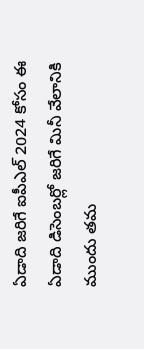ఏడాది జరిగే ఐపీఎల్ 2024 కోసం ఈ ఏడాది డిసెంబర్లో జరిగే మినీ వేలానికి ముందు తమ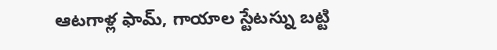ఆటగాళ్ల ఫామ్, గాయాల స్టేటస్ను బట్టి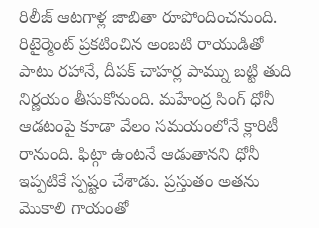రిలీజ్ ఆటగాళ్ల జాబితా రూపోందించనుంది.
రిటైర్మెంట్ ప్రకటించిన అంబటి రాయుడితో పాటు రహానే, దీపక్ చాహర్ల పామ్ను బట్టి తుది నిర్ణయం తీసుకోనుంది. మహేంద్ర సింగ్ ధోనీ ఆడటంపై కూడా వేలం సమయంలోనే క్లారిటీ రానుంది. ఫిట్గా ఉంటనే ఆడుతానని ధోనీ ఇప్పటికే స్పష్టం చేశాడు. ప్రస్తుతం అతను మొకాలి గాయంతో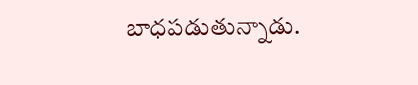బాధపడుతున్నాడు.